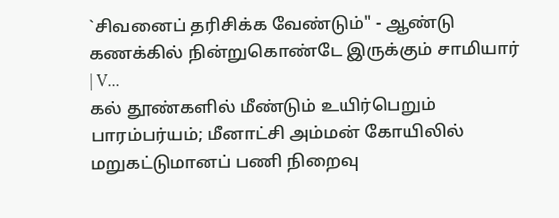`சிவனைப் தரிசிக்க வேண்டும்" - ஆண்டு கணக்கில் நின்றுகொண்டே இருக்கும் சாமியார் | V...
கல் தூண்களில் மீண்டும் உயிர்பெறும் பாரம்பர்யம்; மீனாட்சி அம்மன் கோயிலில் மறுகட்டுமானப் பணி நிறைவு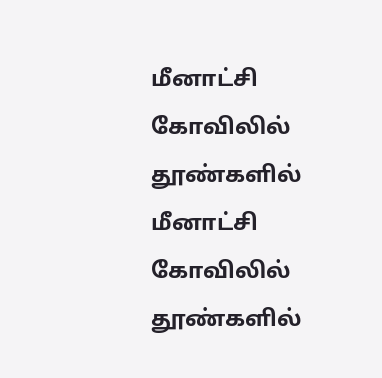மீனாட்சி கோவிலில் தூண்களில் மீனாட்சி கோவிலில் தூண்களில்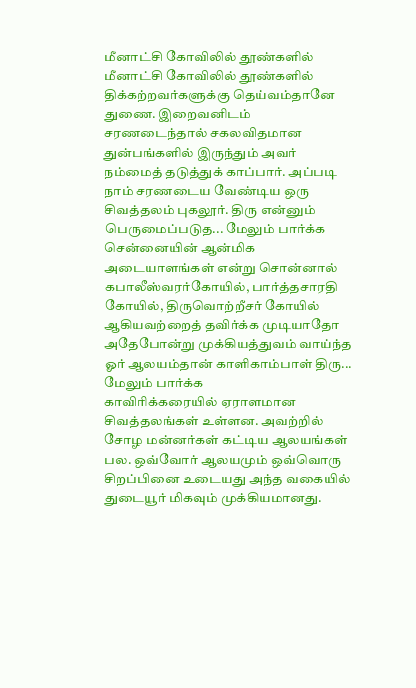மீனாட்சி கோவிலில் தூண்களில் மீனாட்சி கோவிலில் தூண்களில்
திக்கற்றவர்களுக்கு தெய்வம்தானே துணை. இறைவனிடம் சரணடைந்தால் சகலவிதமான துன்பங்களில் இருந்தும் அவர் நம்மைத் தடுத்துக் காப்பார். அப்படி நாம் சரணடைய வேண்டிய ஒரு சிவத்தலம் புகலூர். திரு என்னும் பெருமைப்படுத... மேலும் பார்க்க
சென்னையின் ஆன்மிக அடையாளங்கள் என்று சொன்னால் கபாலீஸ்வரர்கோயில், பார்த்தசாரதி கோயில், திருவொற்றீசர் கோயில் ஆகியவற்றைத் தவிர்க்க முடியாதோ அதேபோன்று முக்கியத்துவம் வாய்ந்த ஓர் ஆலயம்தான் காளிகாம்பாள் திரு... மேலும் பார்க்க
காவிரிக்கரையில் ஏராளமான சிவத்தலங்கள் உள்ளன. அவற்றில் சோழ மன்னர்கள் கட்டிய ஆலயங்கள் பல. ஒவ்வோர் ஆலயமும் ஒவ்வொரு சிறப்பினை உடையது அந்த வகையில் துடையூர் மிகவும் முக்கியமானது.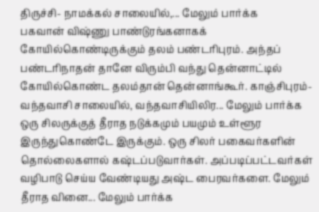திருச்சி- நாமக்கல் சாலையில்,... மேலும் பார்க்க
பகவான் விஷ்ணு பாண்டுரங்கனாகக் கோயில்கொண்டிருக்கும் தலம் பண்டரிபுரம். அந்தப் பண்டரிநாதன் தானே விரும்பி வந்து தென்னாட்டில் கோயில்கொண்ட தலம்தான் தென்னாங்கூர். காஞ்சிபுரம்-வந்தவாசி சாலையில், வந்தவாசியிலிர... மேலும் பார்க்க
ஒரு சிலருக்குத் தீராத நடுக்கமும் பயமும் உள்ளூர இருந்துகொண்டே இருக்கும். ஒரு சிலர் பகைவர்களின் தொல்லைகளால் கஷ்டப்படுவார்கள். அப்படிப்பட்டவர்கள் வழிபாடு செய்ய வேண்டியது அஷ்ட பைரவர்களை. மேலும் தீராத வினை... மேலும் பார்க்க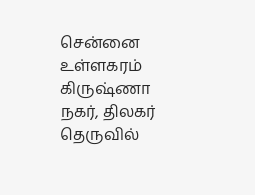சென்னை உள்ளகரம் கிருஷ்ணா நகர், திலகர் தெருவில்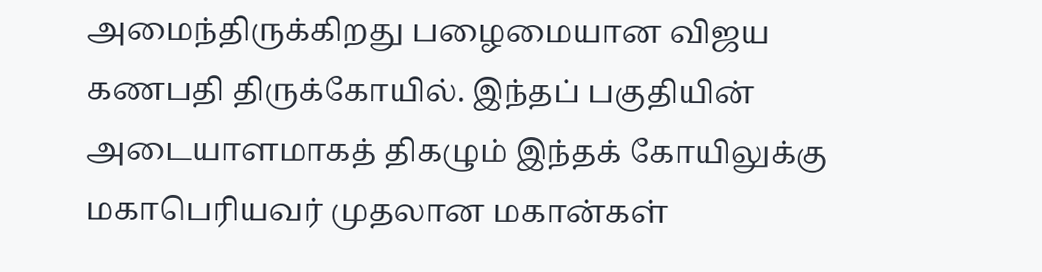அமைந்திருக்கிறது பழைமையான விஜய கணபதி திருக்கோயில். இந்தப் பகுதியின் அடையாளமாகத் திகழும் இந்தக் கோயிலுக்கு மகாபெரியவர் முதலான மகான்கள்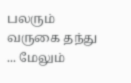பலரும் வருகை தந்து ... மேலும்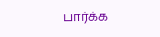பார்க்க